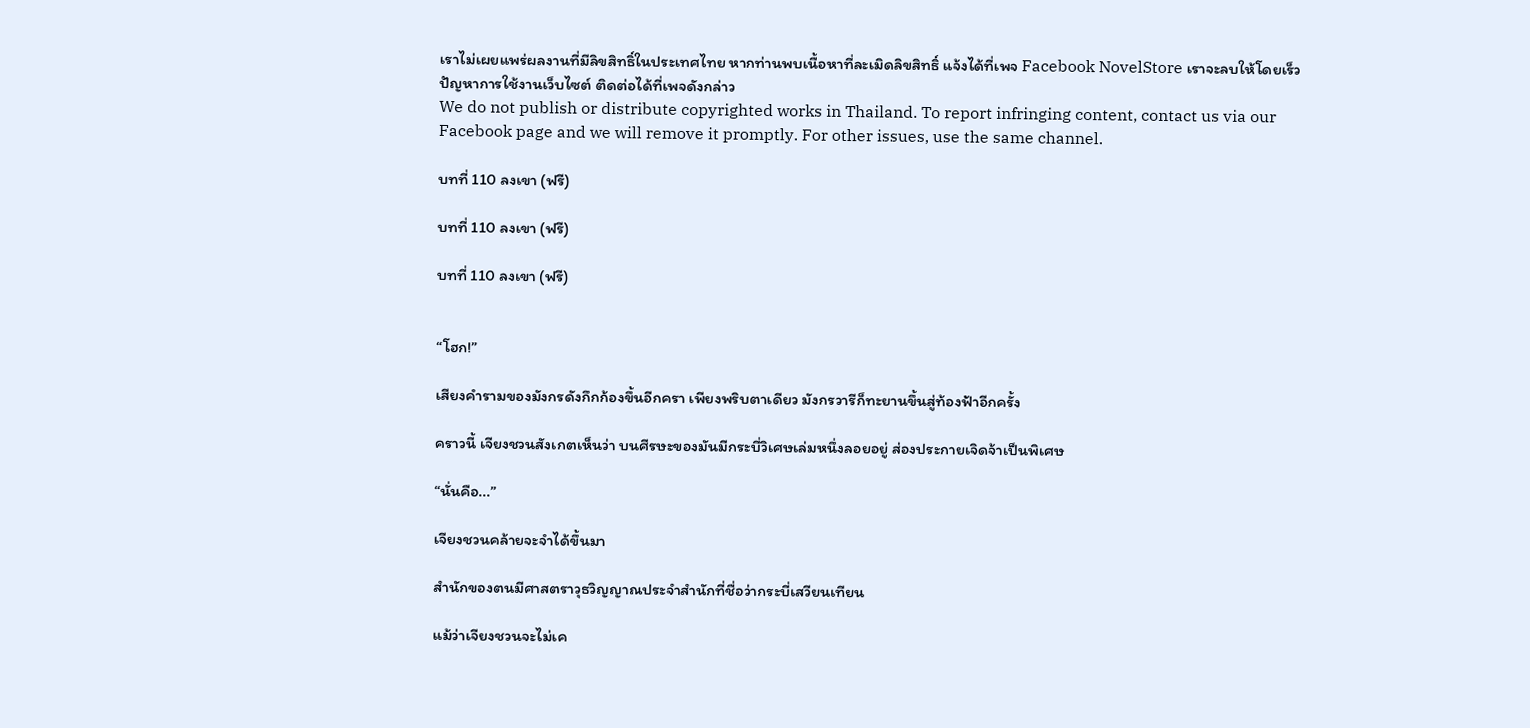เราไม่เผยแพร่ผลงานที่มีลิขสิทธิ์ในประเทศไทย หากท่านพบเนื้อหาที่ละเมิดลิขสิทธิ์ แจ้งได้ที่เพจ Facebook NovelStore เราจะลบให้โดยเร็ว
ปัญหาการใช้งานเว็บไซต์ ติดต่อได้ที่เพจดังกล่าว
We do not publish or distribute copyrighted works in Thailand. To report infringing content, contact us via our Facebook page and we will remove it promptly. For other issues, use the same channel.

บทที่ 110 ลงเขา (ฟรี)

บทที่ 110 ลงเขา (ฟรี)

บทที่ 110 ลงเขา (ฟรี)


“โฮก!”

เสียงคำรามของมังกรดังกึกก้องขึ้นอีกครา เพียงพริบตาเดียว มังกรวารีก็ทะยานขึ้นสู่ท้องฟ้าอีกครั้ง

คราวนี้ เจียงชวนสังเกตเห็นว่า บนศีรษะของมันมีกระบี่วิเศษเล่มหนึ่งลอยอยู่ ส่องประกายเจิดจ้าเป็นพิเศษ

“นั่นคือ...”

เจียงชวนคล้ายจะจำได้ขึ้นมา

สำนักของตนมีศาสตราวุธวิญญาณประจำสำนักที่ชื่อว่ากระบี่เสวียนเทียน

แม้ว่าเจียงชวนจะไม่เค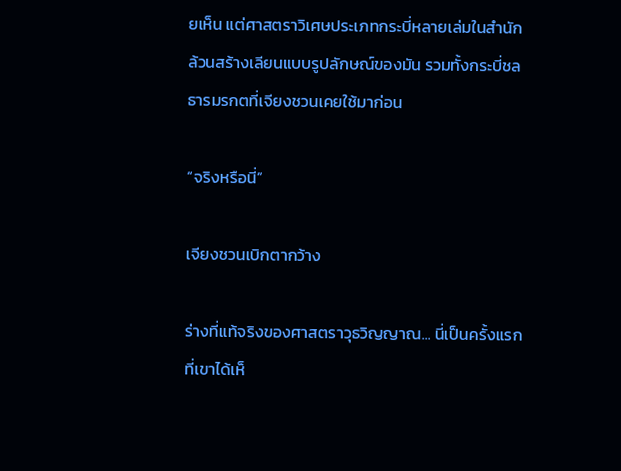ยเห็น แต่ศาสตราวิเศษประเภทกระบี่หลายเล่มในสำนักล้วนสร้างเลียนแบบรูปลักษณ์ของมัน รวมทั้งกระบี่ชลธารมรกตที่เจียงชวนเคยใช้มาก่อน

“จริงหรือนี่”

เจียงชวนเบิกตากว้าง

ร่างที่แท้จริงของศาสตราวุธวิญญาณ... นี่เป็นครั้งแรกที่เขาได้เห็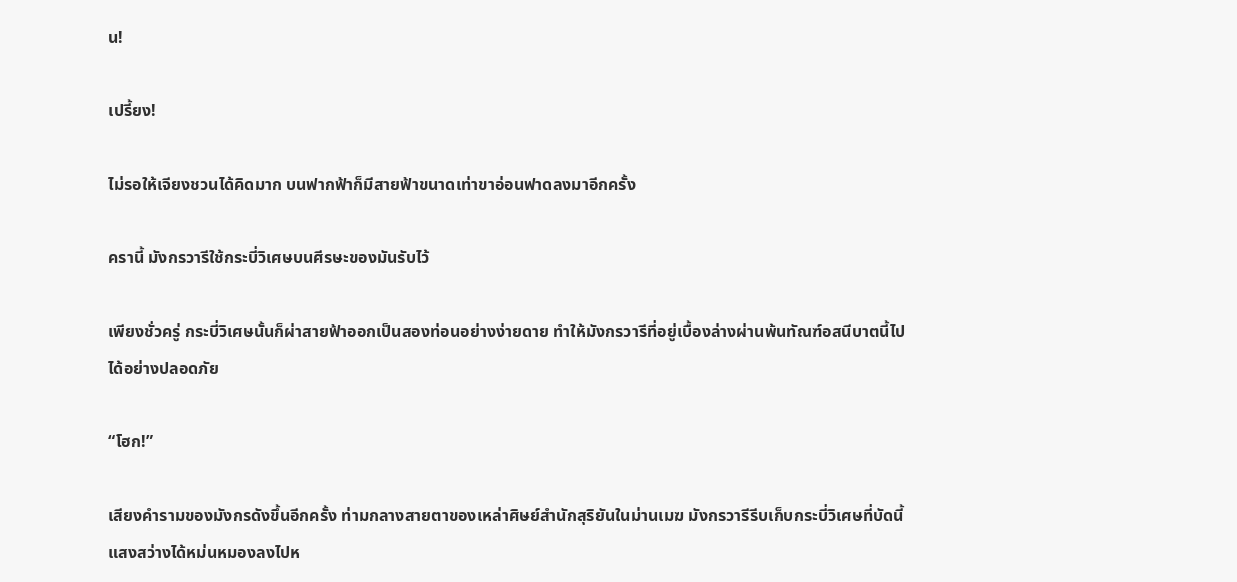น!

เปรี้ยง!

ไม่รอให้เจียงชวนได้คิดมาก บนฟากฟ้าก็มีสายฟ้าขนาดเท่าขาอ่อนฟาดลงมาอีกครั้ง

ครานี้ มังกรวารีใช้กระบี่วิเศษบนศีรษะของมันรับไว้

เพียงชั่วครู่ กระบี่วิเศษนั้นก็ผ่าสายฟ้าออกเป็นสองท่อนอย่างง่ายดาย ทำให้มังกรวารีที่อยู่เบื้องล่างผ่านพ้นทัณฑ์อสนีบาตนี้ไปได้อย่างปลอดภัย

“โฮก!”

เสียงคำรามของมังกรดังขึ้นอีกครั้ง ท่ามกลางสายตาของเหล่าศิษย์สำนักสุริยันในม่านเมฆ มังกรวารีรีบเก็บกระบี่วิเศษที่บัดนี้แสงสว่างได้หม่นหมองลงไปห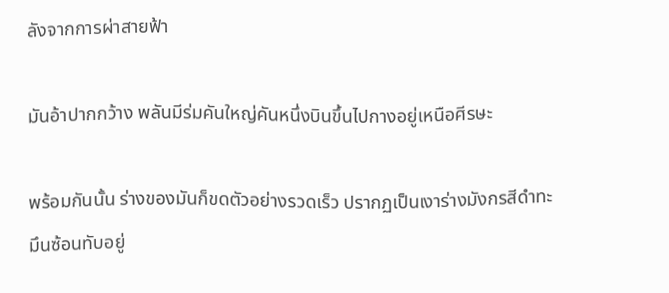ลังจากการผ่าสายฟ้า

มันอ้าปากกว้าง พลันมีร่มคันใหญ่คันหนึ่งบินขึ้นไปกางอยู่เหนือศีรษะ

พร้อมกันนั้น ร่างของมันก็ขดตัวอย่างรวดเร็ว ปรากฏเป็นเงาร่างมังกรสีดำทะมึนซ้อนทับอยู่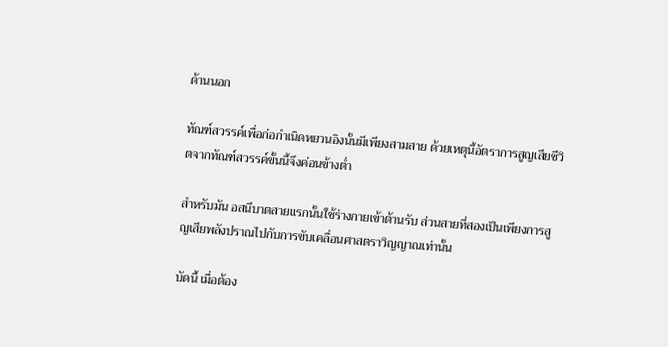ด้านนอก

ทัณฑ์สวรรค์เพื่อก่อกำเนิดหยวนอิงนั้นมีเพียงสามสาย ด้วยเหตุนี้อัตราการสูญเสียชีวิตจากทัณฑ์สวรรค์ขั้นนี้จึงค่อนข้างต่ำ

สำหรับมัน อสนีบาตสายแรกนั้นใช้ร่างกายเข้าต้านรับ ส่วนสายที่สองเป็นเพียงการสูญเสียพลังปราณไปกับการขับเคลื่อนศาสตราวิญญาณเท่านั้น

บัดนี้ เมื่อต้อง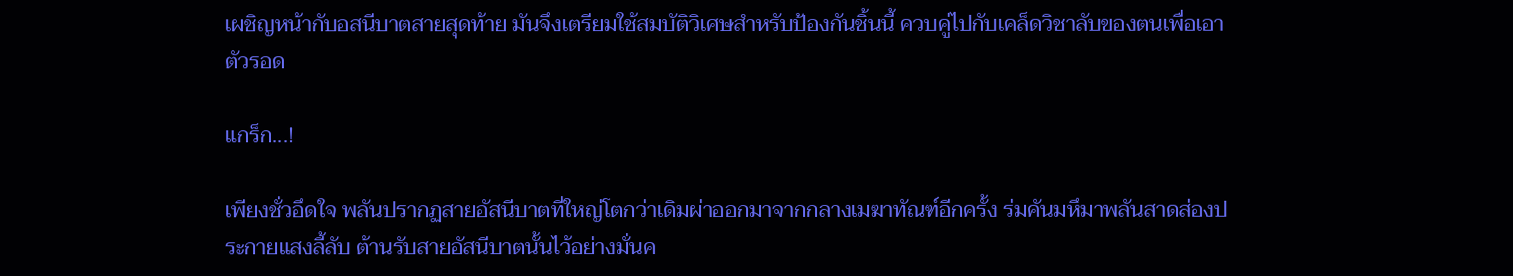เผชิญหน้ากับอสนีบาตสายสุดท้าย มันจึงเตรียมใช้สมบัติวิเศษสำหรับป้องกันชิ้นนี้ ควบคู่ไปกับเคล็ดวิชาลับของตนเพื่อเอาตัวรอด

แกร็ก...!

เพียงชั่วอึดใจ พลันปรากฏสายอัสนีบาตที่ใหญ่โตกว่าเดิมผ่าออกมาจากกลางเมฆาทัณฑ์อีกครั้ง ร่มคันมหึมาพลันสาดส่องประกายแสงลี้ลับ ต้านรับสายอัสนีบาตนั้นไว้อย่างมั่นค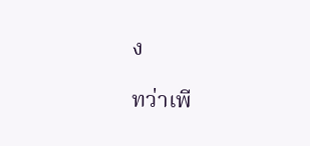ง

ทว่าเพี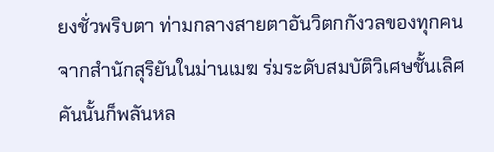ยงชั่วพริบตา ท่ามกลางสายตาอันวิตกกังวลของทุกคนจากสำนักสุริยันในม่านเมฆ ร่มระดับสมบัติวิเศษชั้นเลิศคันนั้นก็พลันหล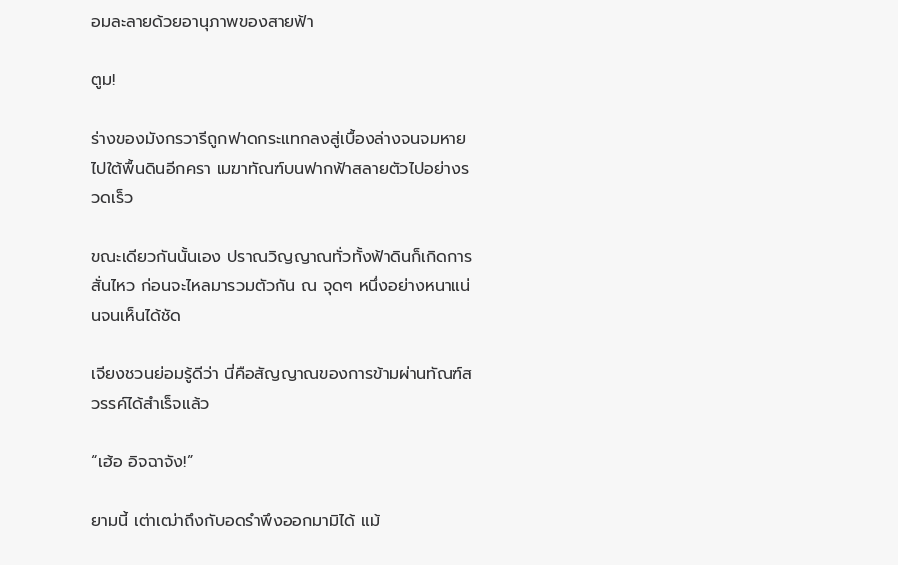อมละลายด้วยอานุภาพของสายฟ้า

ตูม!

ร่างของมังกรวารีถูกฟาดกระแทกลงสู่เบื้องล่างจนจมหายไปใต้พื้นดินอีกครา เมฆาทัณฑ์บนฟากฟ้าสลายตัวไปอย่างรวดเร็ว

ขณะเดียวกันนั้นเอง ปราณวิญญาณทั่วทั้งฟ้าดินก็เกิดการสั่นไหว ก่อนจะไหลมารวมตัวกัน ณ จุดๆ หนึ่งอย่างหนาแน่นจนเห็นได้ชัด

เจียงชวนย่อมรู้ดีว่า นี่คือสัญญาณของการข้ามผ่านทัณฑ์สวรรค์ได้สำเร็จแล้ว

“เฮ้อ อิจฉาจัง!”

ยามนี้ เต่าเฒ่าถึงกับอดรำพึงออกมามิได้ แม้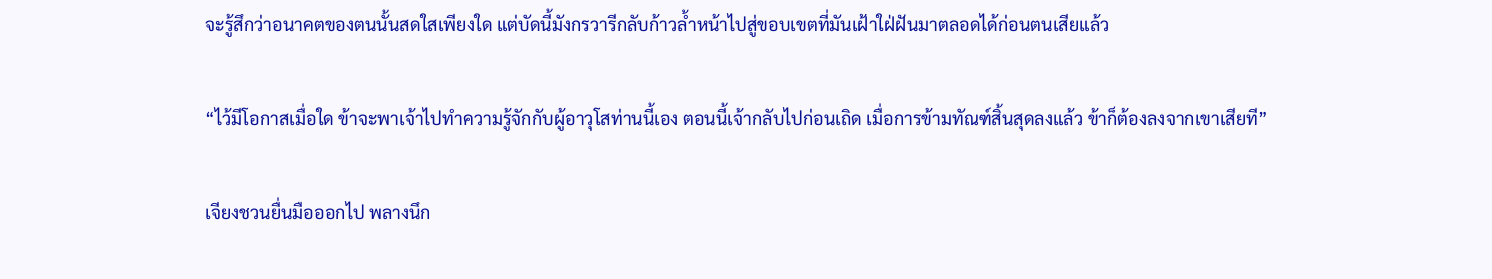จะรู้สึกว่าอนาคตของตนนั้นสดใสเพียงใด แต่บัดนี้มังกรวารีกลับก้าวล้ำหน้าไปสู่ขอบเขตที่มันเฝ้าใฝ่ฝันมาตลอดได้ก่อนตนเสียแล้ว

“ไว้มีโอกาสเมื่อใด ข้าจะพาเจ้าไปทำความรู้จักกับผู้อาวุโสท่านนี้เอง ตอนนี้เจ้ากลับไปก่อนเถิด เมื่อการข้ามทัณฑ์สิ้นสุดลงแล้ว ข้าก็ต้องลงจากเขาเสียที”

เจียงชวนยื่นมือออกไป พลางนึก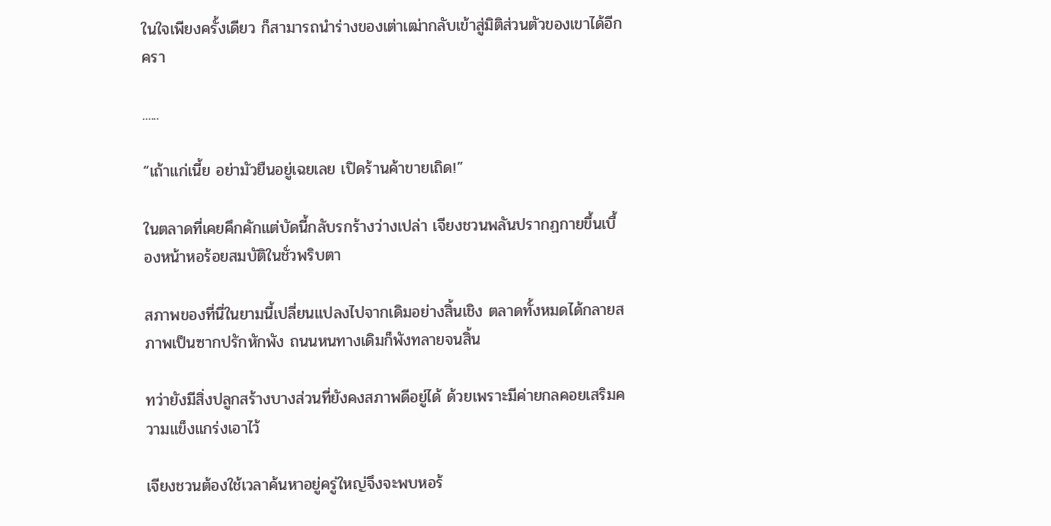ในใจเพียงครั้งเดียว ก็สามารถนำร่างของเต่าเฒ่ากลับเข้าสู่มิติส่วนตัวของเขาได้อีกครา

......

“เถ้าแก่เนี้ย อย่ามัวยืนอยู่เฉยเลย เปิดร้านค้าขายเถิด!”

ในตลาดที่เคยคึกคักแต่บัดนี้กลับรกร้างว่างเปล่า เจียงชวนพลันปรากฏกายขึ้นเบื้องหน้าหอร้อยสมบัติในชั่วพริบตา

สภาพของที่นี่ในยามนี้เปลี่ยนแปลงไปจากเดิมอย่างสิ้นเชิง ตลาดทั้งหมดได้กลายสภาพเป็นซากปรักหักพัง ถนนหนทางเดิมก็พังทลายจนสิ้น

ทว่ายังมีสิ่งปลูกสร้างบางส่วนที่ยังคงสภาพดีอยู่ได้ ด้วยเพราะมีค่ายกลคอยเสริมความแข็งแกร่งเอาไว้

เจียงชวนต้องใช้เวลาค้นหาอยู่ครู่ใหญ่จึงจะพบหอร้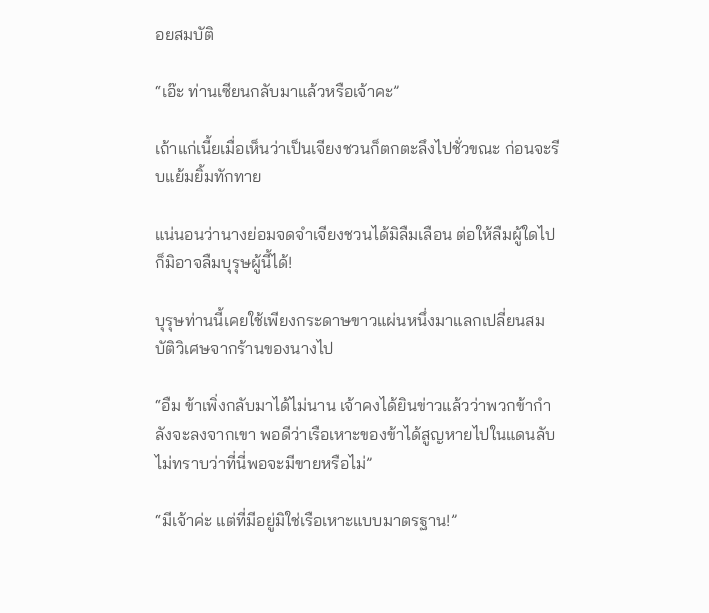อยสมบัติ

“เอ๊ะ ท่านเซียนกลับมาแล้วหรือเจ้าคะ”

เถ้าแก่เนี้ยเมื่อเห็นว่าเป็นเจียงชวนก็ตกตะลึงไปชั่วขณะ ก่อนจะรีบแย้มยิ้มทักทาย

แน่นอนว่านางย่อมจดจำเจียงชวนได้มิลืมเลือน ต่อให้ลืมผู้ใดไป ก็มิอาจลืมบุรุษผู้นี้ได้!

บุรุษท่านนี้เคยใช้เพียงกระดาษขาวแผ่นหนึ่งมาแลกเปลี่ยนสมบัติวิเศษจากร้านของนางไป

“อืม ข้าเพิ่งกลับมาได้ไม่นาน เจ้าคงได้ยินข่าวแล้วว่าพวกข้ากำลังจะลงจากเขา พอดีว่าเรือเหาะของข้าได้สูญหายไปในแดนลับ ไม่ทราบว่าที่นี่พอจะมีขายหรือไม่”

“มีเจ้าค่ะ แต่ที่มีอยู่มิใช่เรือเหาะแบบมาตรฐาน!”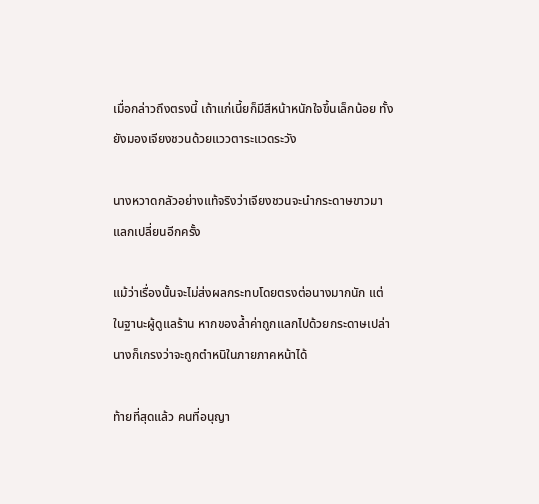เมื่อกล่าวถึงตรงนี้ เถ้าแก่เนี้ยก็มีสีหน้าหนักใจขึ้นเล็กน้อย ทั้งยังมองเจียงชวนด้วยแววตาระแวดระวัง

นางหวาดกลัวอย่างแท้จริงว่าเจียงชวนจะนำกระดาษขาวมาแลกเปลี่ยนอีกครั้ง

แม้ว่าเรื่องนั้นจะไม่ส่งผลกระทบโดยตรงต่อนางมากนัก แต่ในฐานะผู้ดูแลร้าน หากของล้ำค่าถูกแลกไปด้วยกระดาษเปล่า นางก็เกรงว่าจะถูกตำหนิในภายภาคหน้าได้

ท้ายที่สุดแล้ว คนที่อนุญา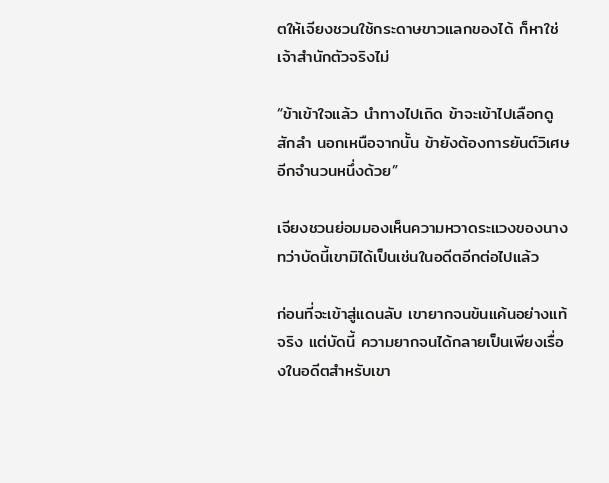ตให้เจียงชวนใช้กระดาษขาวแลกของได้ ก็หาใช่เจ้าสำนักตัวจริงไม่

“ข้าเข้าใจแล้ว นำทางไปเถิด ข้าจะเข้าไปเลือกดูสักลำ นอกเหนือจากนั้น ข้ายังต้องการยันต์วิเศษอีกจำนวนหนึ่งด้วย”

เจียงชวนย่อมมองเห็นความหวาดระแวงของนาง ทว่าบัดนี้เขามิได้เป็นเช่นในอดีตอีกต่อไปแล้ว

ก่อนที่จะเข้าสู่แดนลับ เขายากจนข้นแค้นอย่างแท้จริง แต่บัดนี้ ความยากจนได้กลายเป็นเพียงเรื่องในอดีตสำหรับเขา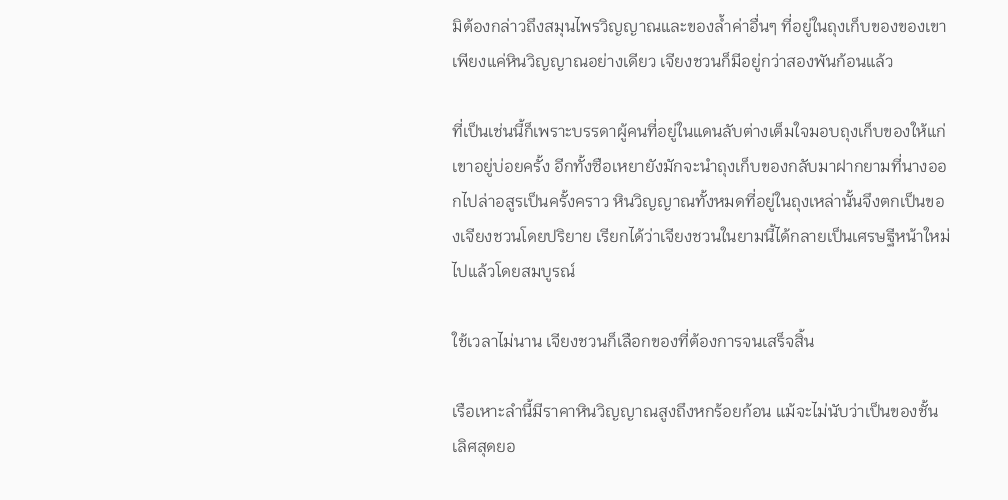มิต้องกล่าวถึงสมุนไพรวิญญาณและของล้ำค่าอื่นๆ ที่อยู่ในถุงเก็บของของเขา เพียงแค่หินวิญญาณอย่างเดียว เจียงชวนก็มีอยู่กว่าสองพันก้อนแล้ว

ที่เป็นเช่นนี้ก็เพราะบรรดาผู้คนที่อยู่ในแดนลับต่างเต็มใจมอบถุงเก็บของให้แก่เขาอยู่บ่อยครั้ง อีกทั้งซือเหยายังมักจะนำถุงเก็บของกลับมาฝากยามที่นางออกไปล่าอสูรเป็นครั้งคราว หินวิญญาณทั้งหมดที่อยู่ในถุงเหล่านั้นจึงตกเป็นของเจียงชวนโดยปริยาย เรียกได้ว่าเจียงชวนในยามนี้ได้กลายเป็นเศรษฐีหน้าใหม่ไปแล้วโดยสมบูรณ์

ใช้เวลาไม่นาน เจียงชวนก็เลือกของที่ต้องการจนเสร็จสิ้น

เรือเหาะลำนี้มีราคาหินวิญญาณสูงถึงหกร้อยก้อน แม้จะไม่นับว่าเป็นของชั้นเลิศสุดยอ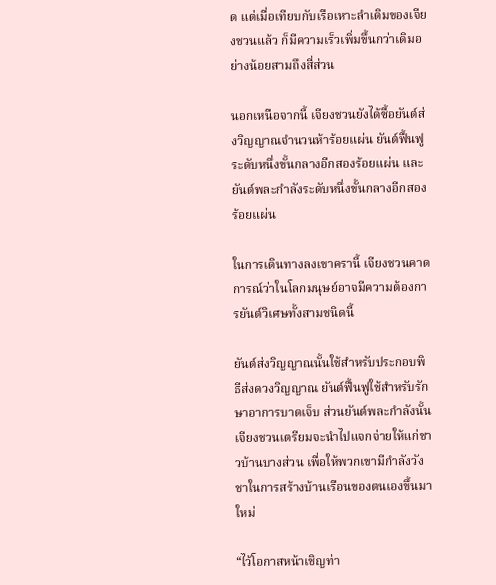ด แต่เมื่อเทียบกับเรือเหาะลำเดิมของเจียงชวนแล้ว ก็มีความเร็วเพิ่มขึ้นกว่าเดิมอย่างน้อยสามถึงสี่ส่วน

นอกเหนือจากนี้ เจียงชวนยังได้ซื้อยันต์ส่งวิญญาณจำนวนห้าร้อยแผ่น ยันต์ฟื้นฟูระดับหนึ่งขั้นกลางอีกสองร้อยแผ่น และยันต์พละกำลังระดับหนึ่งขั้นกลางอีกสองร้อยแผ่น

ในการเดินทางลงเขาครานี้ เจียงชวนคาดการณ์ว่าในโลกมนุษย์อาจมีความต้องการยันต์วิเศษทั้งสามชนิดนี้

ยันต์ส่งวิญญาณนั้นใช้สำหรับประกอบพิธีส่งดวงวิญญาณ ยันต์ฟื้นฟูใช้สำหรับรักษาอาการบาดเจ็บ ส่วนยันต์พละกำลังนั้น เจียงชวนเตรียมจะนำไปแจกจ่ายให้แก่ชาวบ้านบางส่วน เพื่อให้พวกเขามีกำลังวังชาในการสร้างบ้านเรือนของตนเองขึ้นมาใหม่

“ไว้โอกาสหน้าเชิญท่า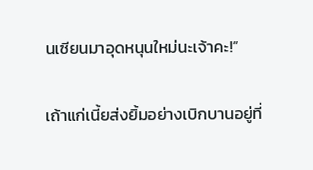นเซียนมาอุดหนุนใหม่นะเจ้าคะ!”

เถ้าแก่เนี้ยส่งยิ้มอย่างเบิกบานอยู่ที่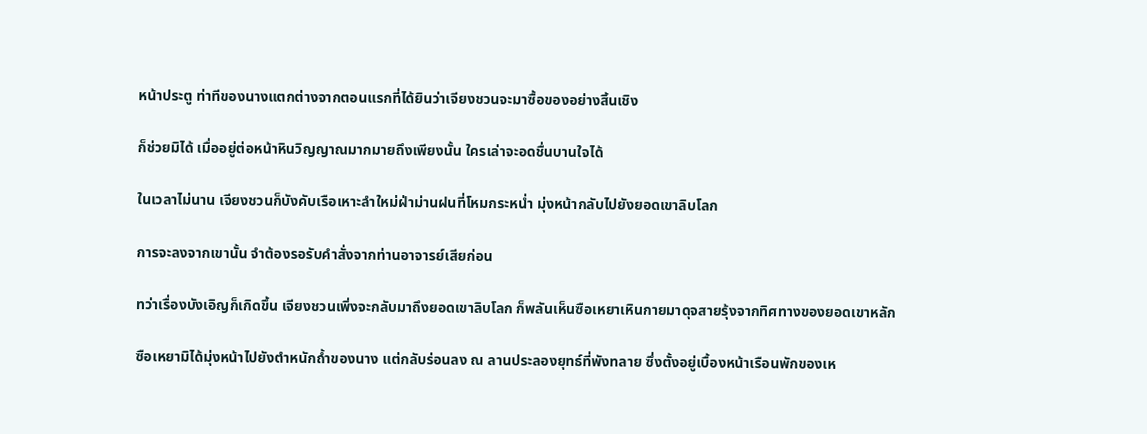หน้าประตู ท่าทีของนางแตกต่างจากตอนแรกที่ได้ยินว่าเจียงชวนจะมาซื้อของอย่างสิ้นเชิง

ก็ช่วยมิได้ เมื่ออยู่ต่อหน้าหินวิญญาณมากมายถึงเพียงนั้น ใครเล่าจะอดชื่นบานใจได้

ในเวลาไม่นาน เจียงชวนก็บังคับเรือเหาะลำใหม่ฝ่าม่านฝนที่โหมกระหน่ำ มุ่งหน้ากลับไปยังยอดเขาลิบโลก

การจะลงจากเขานั้น จำต้องรอรับคำสั่งจากท่านอาจารย์เสียก่อน

ทว่าเรื่องบังเอิญก็เกิดขึ้น เจียงชวนเพิ่งจะกลับมาถึงยอดเขาลิบโลก ก็พลันเห็นซือเหยาเหินกายมาดุจสายรุ้งจากทิศทางของยอดเขาหลัก

ซือเหยามิได้มุ่งหน้าไปยังตำหนักถ้ำของนาง แต่กลับร่อนลง ณ ลานประลองยุทธ์ที่พังทลาย ซึ่งตั้งอยู่เบื้องหน้าเรือนพักของเห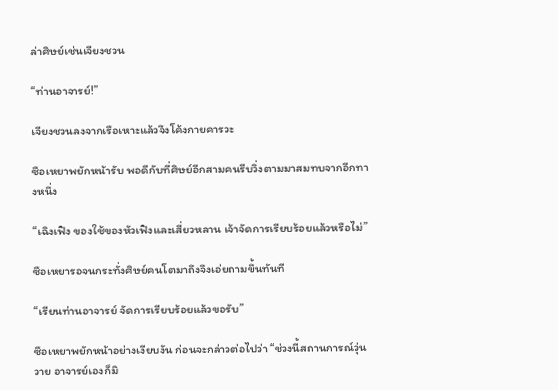ล่าศิษย์เช่นเจียงชวน

“ท่านอาจารย์!”

เจียงชวนลงจากเรือเหาะแล้วจึงโค้งกายคารวะ

ซือเหยาพยักหน้ารับ พอดีกับที่ศิษย์อีกสามคนรีบวิ่งตามมาสมทบจากอีกทางหนึ่ง

“เฉิงเฟิง ของใช้ของหัวเฟิงและเสี่ยวหลาน เจ้าจัดการเรียบร้อยแล้วหรือไม่”

ซือเหยารอจนกระทั่งศิษย์คนโตมาถึงจึงเอ่ยถามขึ้นทันที

“เรียนท่านอาจารย์ จัดการเรียบร้อยแล้วขอรับ”

ซือเหยาพยักหน้าอย่างเงียบงัน ก่อนจะกล่าวต่อไปว่า “ช่วงนี้สถานการณ์วุ่นวาย อาจารย์เองก็มิ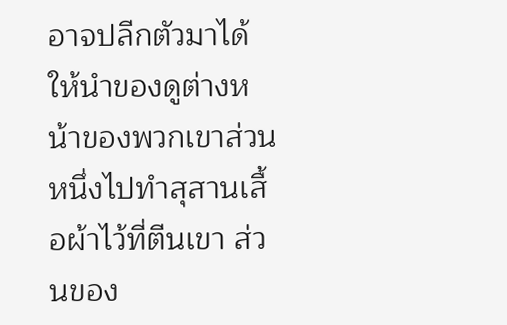อาจปลีกตัวมาได้ ให้นำของดูต่างหน้าของพวกเขาส่วนหนึ่งไปทำสุสานเสื้อผ้าไว้ที่ตีนเขา ส่วนของ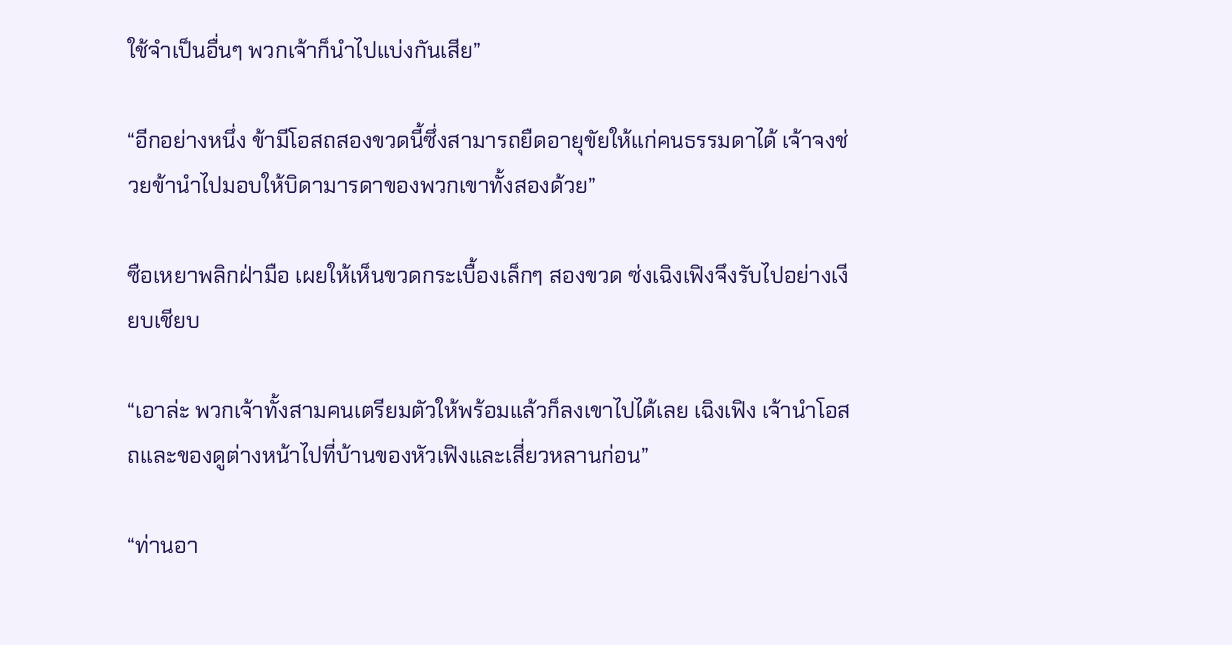ใช้จำเป็นอื่นๆ พวกเจ้าก็นำไปแบ่งกันเสีย”

“อีกอย่างหนึ่ง ข้ามีโอสถสองขวดนี้ซึ่งสามารถยืดอายุขัยให้แก่คนธรรมดาได้ เจ้าจงช่วยข้านำไปมอบให้บิดามารดาของพวกเขาทั้งสองด้วย”

ซือเหยาพลิกฝ่ามือ เผยให้เห็นขวดกระเบื้องเล็กๆ สองขวด ซ่งเฉิงเฟิงจึงรับไปอย่างเงียบเชียบ

“เอาล่ะ พวกเจ้าทั้งสามคนเตรียมตัวให้พร้อมแล้วก็ลงเขาไปได้เลย เฉิงเฟิง เจ้านำโอสถและของดูต่างหน้าไปที่บ้านของหัวเฟิงและเสี่ยวหลานก่อน”

“ท่านอา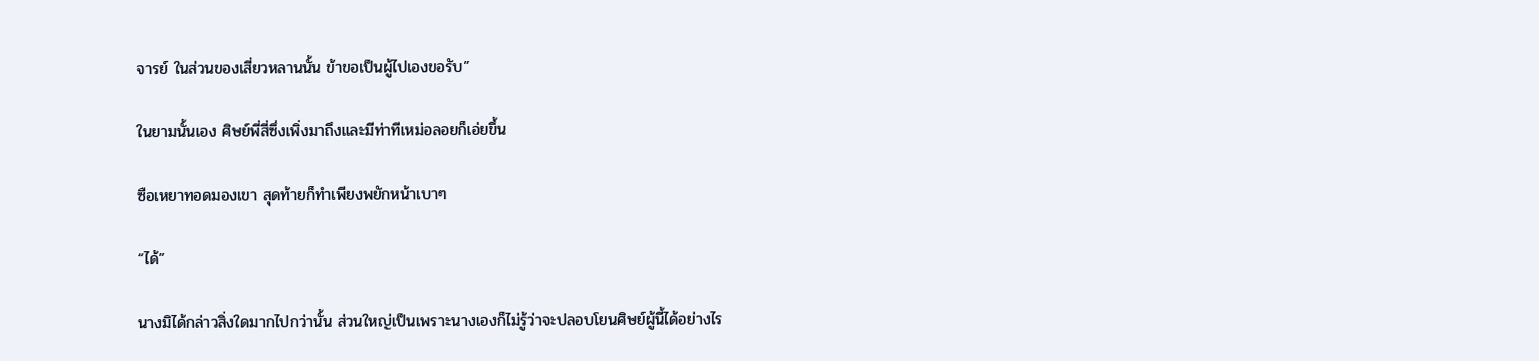จารย์ ในส่วนของเสี่ยวหลานนั้น ข้าขอเป็นผู้ไปเองขอรับ”

ในยามนั้นเอง ศิษย์พี่สี่ซึ่งเพิ่งมาถึงและมีท่าทีเหม่อลอยก็เอ่ยขึ้น

ซือเหยาทอดมองเขา สุดท้ายก็ทำเพียงพยักหน้าเบาๆ

“ได้”

นางมิได้กล่าวสิ่งใดมากไปกว่านั้น ส่วนใหญ่เป็นเพราะนางเองก็ไม่รู้ว่าจะปลอบโยนศิษย์ผู้นี้ได้อย่างไร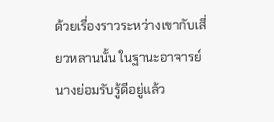ด้วยเรื่องราวระหว่างเขากับเสี่ยวหลานนั้น ในฐานะอาจารย์ นางย่อมรับรู้ดีอยู่แล้ว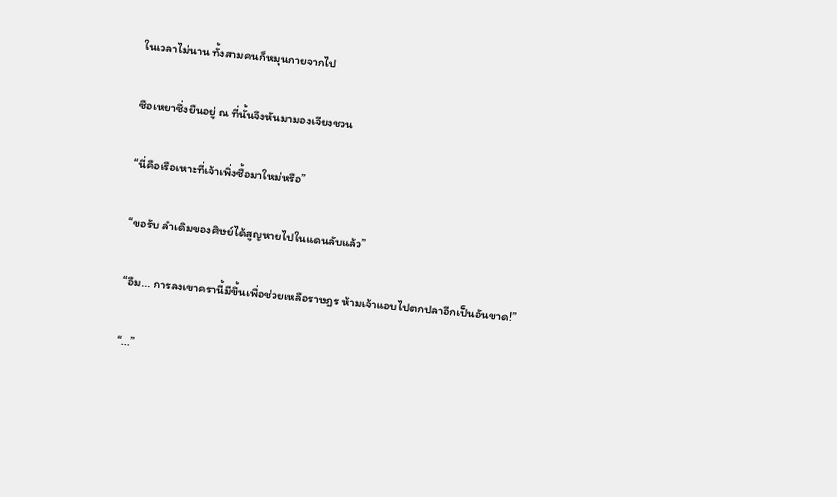ในเวลาไม่นาน ทั้งสามคนก็หมุนกายจากไป

ซือเหยาซึ่งยืนอยู่ ณ ที่นั้นจึงหันมามองเจียงชวน

“นี่คือเรือเหาะที่เจ้าเพิ่งซื้อมาใหม่หรือ”

“ขอรับ ลำเดิมของศิษย์ได้สูญหายไปในแดนลับแล้ว”

“อืม... การลงเขาครานี้มีขึ้นเพื่อช่วยเหลือราษฎร ห้ามเจ้าแอบไปตกปลาอีกเป็นอันขาด!”

“...”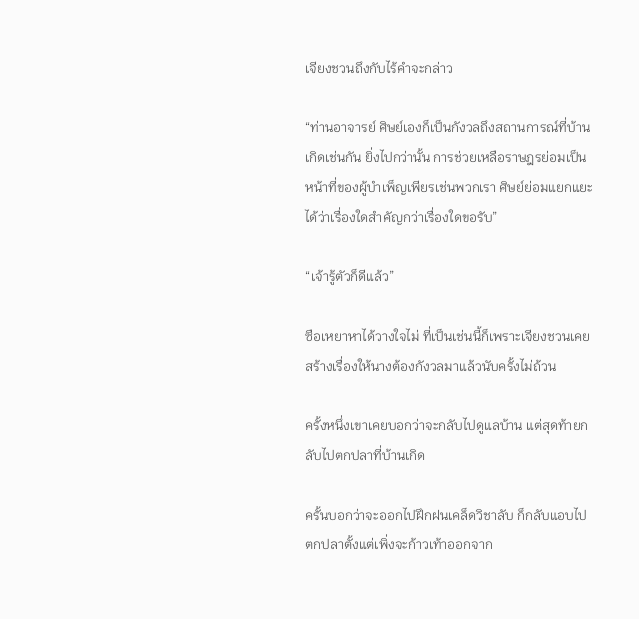เจียงชวนถึงกับไร้คำจะกล่าว

“ท่านอาจารย์ ศิษย์เองก็เป็นกังวลถึงสถานการณ์ที่บ้านเกิดเช่นกัน ยิ่งไปกว่านั้น การช่วยเหลือราษฎรย่อมเป็นหน้าที่ของผู้บำเพ็ญเพียรเช่นพวกเรา ศิษย์ย่อมแยกแยะได้ว่าเรื่องใดสำคัญกว่าเรื่องใดขอรับ”

“เจ้ารู้ตัวก็ดีแล้ว”

ซือเหยาหาได้วางใจไม่ ที่เป็นเช่นนี้ก็เพราะเจียงชวนเคยสร้างเรื่องให้นางต้องกังวลมาแล้วนับครั้งไม่ถ้วน

ครั้งหนึ่งเขาเคยบอกว่าจะกลับไปดูแลบ้าน แต่สุดท้ายกลับไปตกปลาที่บ้านเกิด

ครั้นบอกว่าจะออกไปฝึกฝนเคล็ดวิชาลับ ก็กลับแอบไปตกปลาตั้งแต่เพิ่งจะก้าวเท้าออกจาก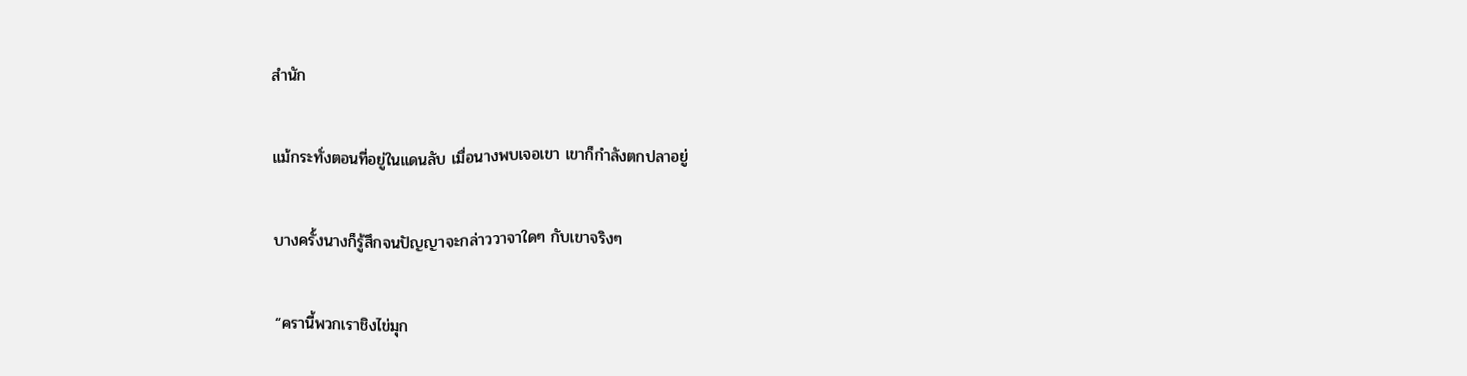สำนัก

แม้กระทั่งตอนที่อยู่ในแดนลับ เมื่อนางพบเจอเขา เขาก็กำลังตกปลาอยู่

บางครั้งนางก็รู้สึกจนปัญญาจะกล่าววาจาใดๆ กับเขาจริงๆ

“ครานี้พวกเราชิงไข่มุก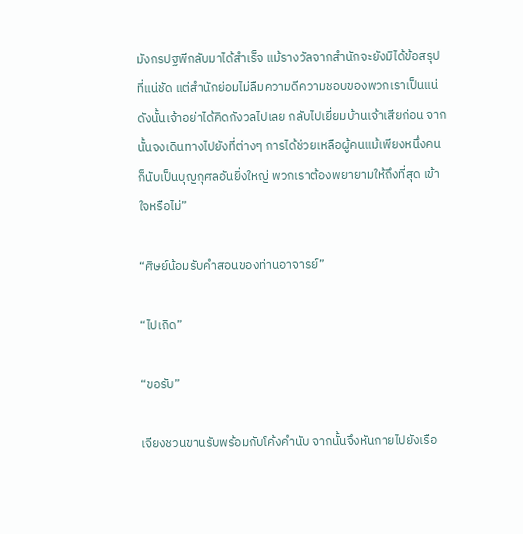มังกรปฐพีกลับมาได้สำเร็จ แม้รางวัลจากสำนักจะยังมิได้ข้อสรุปที่แน่ชัด แต่สำนักย่อมไม่ลืมความดีความชอบของพวกเราเป็นแน่ ดังนั้นเจ้าอย่าได้คิดกังวลไปเลย กลับไปเยี่ยมบ้านเจ้าเสียก่อน จากนั้นจงเดินทางไปยังที่ต่างๆ การได้ช่วยเหลือผู้คนแม้เพียงหนึ่งคน ก็นับเป็นบุญกุศลอันยิ่งใหญ่ พวกเราต้องพยายามให้ถึงที่สุด เข้าใจหรือไม่”

“ศิษย์น้อมรับคำสอนของท่านอาจารย์”

“ไปเถิด”

“ขอรับ”

เจียงชวนขานรับพร้อมกับโค้งคำนับ จากนั้นจึงหันกายไปยังเรือ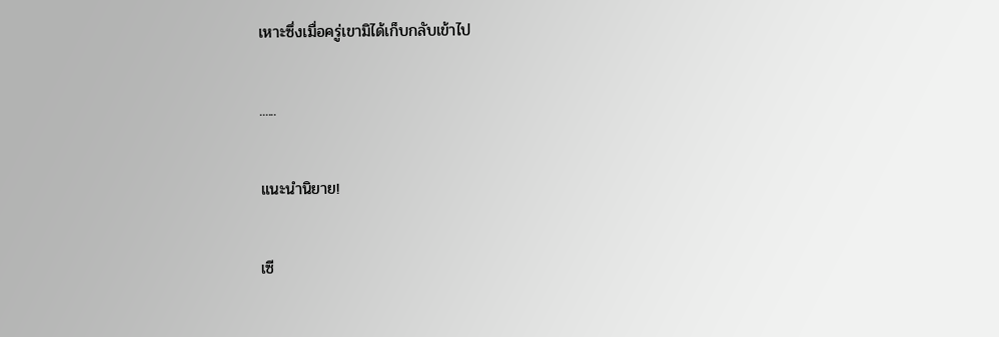เหาะซึ่งเมื่อครู่เขามิได้เก็บกลับเข้าไป

......

แนะนำนิยาย!

เซี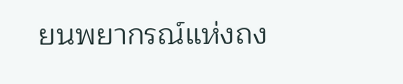ยนพยากรณ์แห่งถง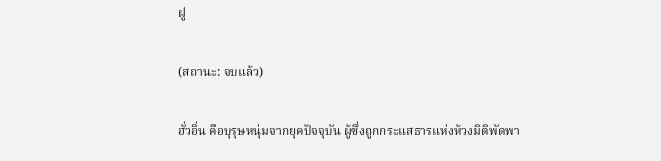ฝู

(สถานะ: จบแล้ว)

ฮั่วอิ่น คือบุรุษหนุ่มจากยุคปัจจุบัน ผู้ซึ่งถูกกระแสธารแห่งห้วงมิติพัดพา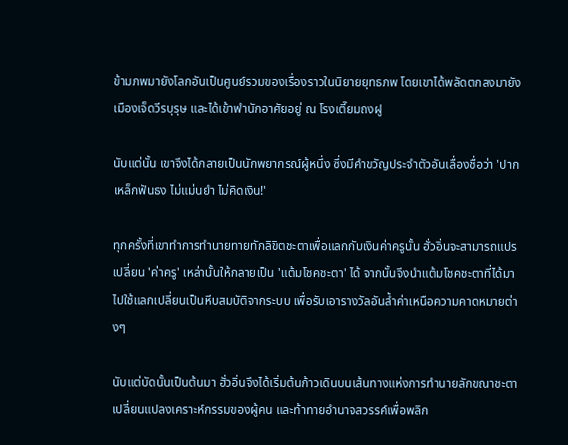ข้ามภพมายังโลกอันเป็นศูนย์รวมของเรื่องราวในนิยายยุทธภพ โดยเขาได้พลัดตกลงมายังเมืองเจ็ดวีรบุรุษ และได้เข้าพำนักอาศัยอยู่ ณ โรงเตี๊ยมถงฝู

นับแต่นั้น เขาจึงได้กลายเป็นนักพยากรณ์ผู้หนึ่ง ซึ่งมีคำขวัญประจำตัวอันเลื่องชื่อว่า 'ปากเหล็กฟันธง ไม่แม่นยำ ไม่คิดเงิน!'

ทุกครั้งที่เขาทำการทำนายทายทักลิขิตชะตาเพื่อแลกกับเงินค่าครูนั้น ฮั่วอิ่นจะสามารถแปรเปลี่ยน 'ค่าครู' เหล่านั้นให้กลายเป็น 'แต้มโชคชะตา' ได้ จากนั้นจึงนำแต้มโชคชะตาที่ได้มา ไปใช้แลกเปลี่ยนเป็นหีบสมบัติจากระบบ เพื่อรับเอารางวัลอันล้ำค่าเหนือความคาดหมายต่างๆ

นับแต่บัดนั้นเป็นต้นมา ฮั่วอิ่นจึงได้เริ่มต้นก้าวเดินบนเส้นทางแห่งการทำนายลักขณาชะตา เปลี่ยนแปลงเคราะห์กรรมของผู้คน และท้าทายอำนาจสวรรค์เพื่อพลิก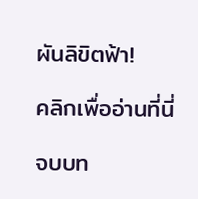ผันลิขิตฟ้า!

คลิกเพื่ออ่านที่นี่

จบบท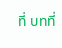ที่ บทที่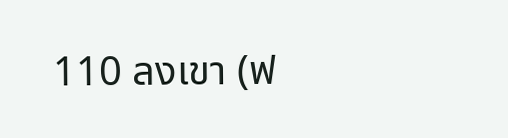110 ลงเขา (ฟ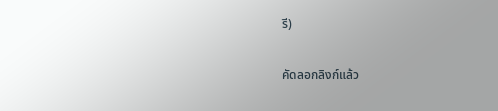รี)

คัดลอกลิงก์แล้ว